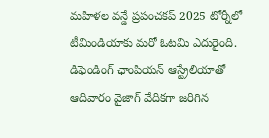మహిళల వన్డే ప్రపంచకప్ 2025 టోర్నీలో టీమిండియాకు మరో ఓటమి ఎదురైంది. డిఫెండింగ్ ఛాంపియన్ ఆస్ట్రేలియాతో ఆదివారం వైజాగ్ వేదికగా జరిగిన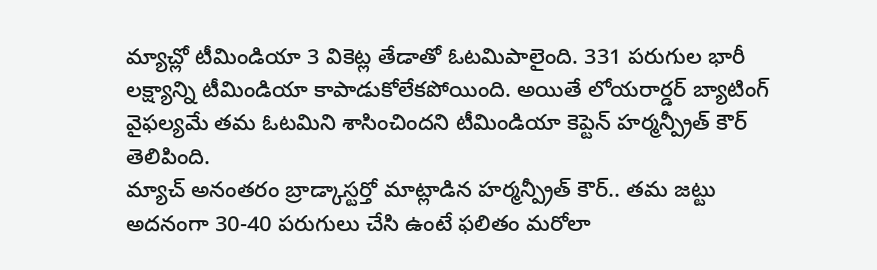మ్యాచ్లో టీమిండియా 3 వికెట్ల తేడాతో ఓటమిపాలైంది. 331 పరుగుల భారీ లక్ష్యాన్ని టీమిండియా కాపాడుకోలేకపోయింది. అయితే లోయరార్డర్ బ్యాటింగ్ వైఫల్యమే తమ ఓటమిని శాసించిందని టీమిండియా కెప్టెన్ హర్మన్ప్రీత్ కౌర్ తెలిపింది.
మ్యాచ్ అనంతరం బ్రాడ్కాస్టర్తో మాట్లాడిన హర్మన్ప్రీత్ కౌర్.. తమ జట్టు అదనంగా 30-40 పరుగులు చేసి ఉంటే ఫలితం మరోలా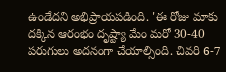ఉండేదని అభిప్రాయపడింది. 'ఈ రోజు మాకు దక్కిన ఆరంభం దృష్ట్యా మేం మరో 30-40 పరుగులు అదనంగా చేయాల్సింది. చివరి 6-7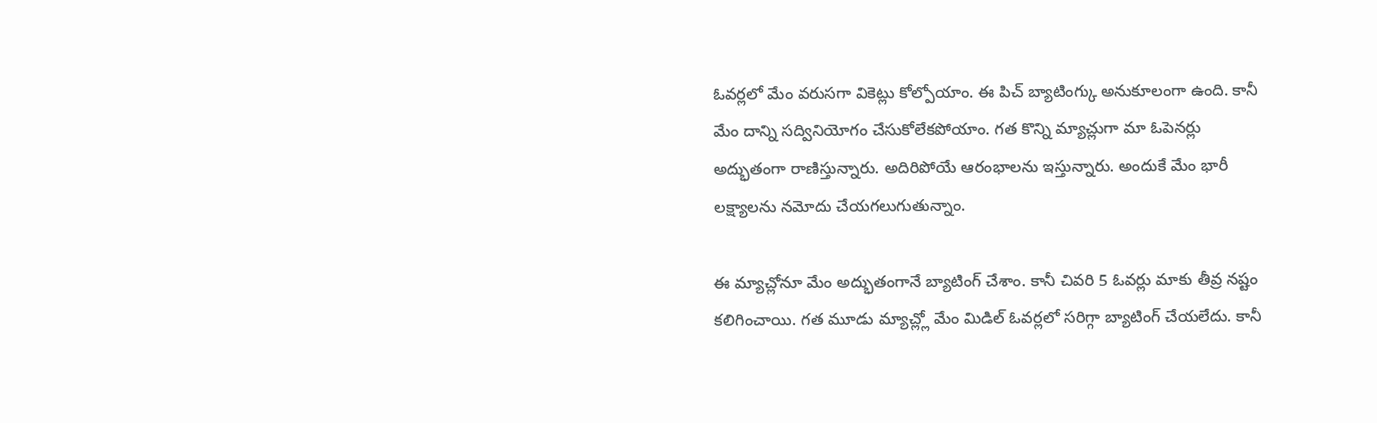ఓవర్లలో మేం వరుసగా వికెట్లు కోల్పోయాం. ఈ పిచ్ బ్యాటింగ్కు అనుకూలంగా ఉంది. కానీ మేం దాన్ని సద్వినియోగం చేసుకోలేకపోయాం. గత కొన్ని మ్యాచ్లుగా మా ఓపెనర్లు అద్భుతంగా రాణిస్తున్నారు. అదిరిపోయే ఆరంభాలను ఇస్తున్నారు. అందుకే మేం భారీ లక్ష్యాలను నమోదు చేయగలుగుతున్నాం.

ఈ మ్యాచ్లోనూ మేం అద్భుతంగానే బ్యాటింగ్ చేశాం. కానీ చివరి 5 ఓవర్లు మాకు తీవ్ర నష్టం కలిగించాయి. గత మూడు మ్యాచ్ల్లో మేం మిడిల్ ఓవర్లలో సరిగ్గా బ్యాటింగ్ చేయలేదు. కానీ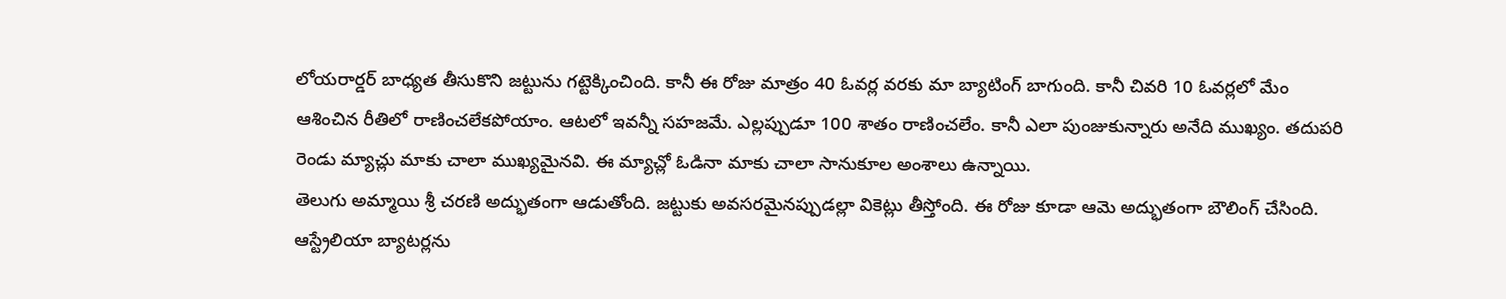లోయరార్డర్ బాధ్యత తీసుకొని జట్టును గట్టెక్కించింది. కానీ ఈ రోజు మాత్రం 40 ఓవర్ల వరకు మా బ్యాటింగ్ బాగుంది. కానీ చివరి 10 ఓవర్లలో మేం ఆశించిన రీతిలో రాణించలేకపోయాం. ఆటలో ఇవన్నీ సహజమే. ఎల్లప్పుడూ 100 శాతం రాణించలేం. కానీ ఎలా పుంజుకున్నారు అనేది ముఖ్యం. తదుపరి రెండు మ్యాచ్లు మాకు చాలా ముఖ్యమైనవి. ఈ మ్యాచ్లో ఓడినా మాకు చాలా సానుకూల అంశాలు ఉన్నాయి.
తెలుగు అమ్మాయి శ్రీ చరణి అద్భుతంగా ఆడుతోంది. జట్టుకు అవసరమైనప్పుడల్లా వికెట్లు తీస్తోంది. ఈ రోజు కూడా ఆమె అద్భుతంగా బౌలింగ్ చేసింది. ఆస్ట్రేలియా బ్యాటర్లను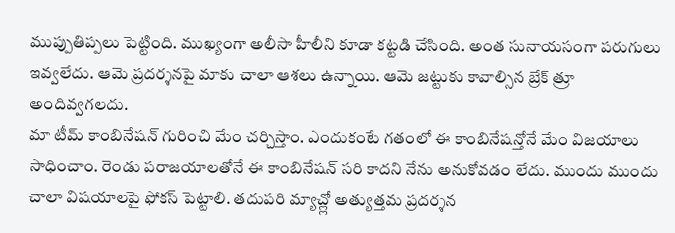ముప్పుతిప్పలు పెట్టింది. ముఖ్యంగా అలీసా హీలీని కూడా కట్టడి చేసింది. అంత సునాయసంగా పరుగులు ఇవ్వలేదు. ఆమె ప్రదర్శనపై మాకు చాలా ఆశలు ఉన్నాయి. ఆమె జట్టుకు కావాల్సిన బ్రేక్ త్రూ అందివ్వగలదు.
మా టీమ్ కాంబినేషన్ గురించి మేం చర్చిస్తాం. ఎందుకంటే గతంలో ఈ కాంబినేషన్తోనే మేం విజయాలు సాధించాం. రెండు పరాజయాలతోనే ఈ కాంబినేషన్ సరి కాదని నేను అనుకోవడం లేదు. ముందు ముందు చాలా విషయాలపై ఫోకస్ పెట్టాలి. తదుపరి మ్యాచ్ల్లో అత్యుత్తమ ప్రదర్శన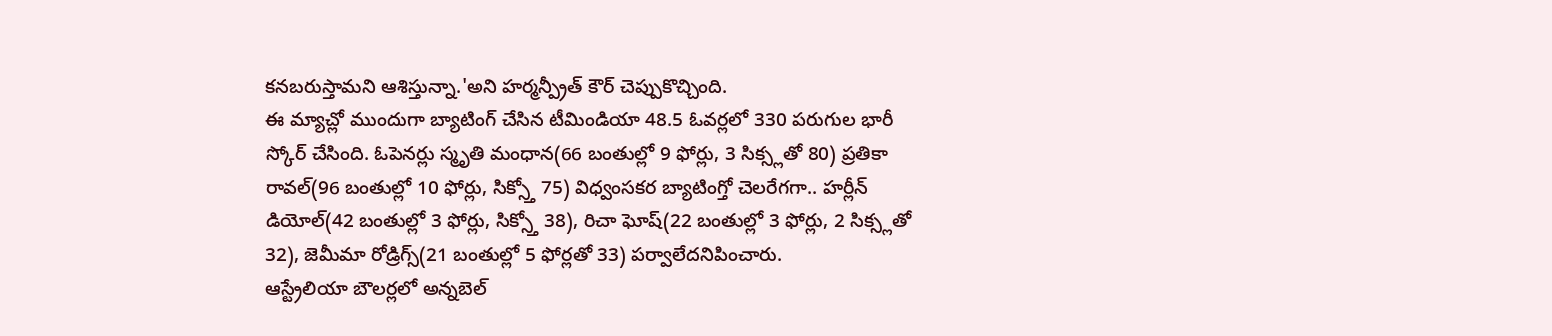కనబరుస్తామని ఆశిస్తున్నా.'అని హర్మన్ప్రీత్ కౌర్ చెప్పుకొచ్చింది.
ఈ మ్యాచ్లో ముందుగా బ్యాటింగ్ చేసిన టీమిండియా 48.5 ఓవర్లలో 330 పరుగుల భారీ స్కోర్ చేసింది. ఓపెనర్లు స్మృతి మంధాన(66 బంతుల్లో 9 ఫోర్లు, 3 సిక్స్లతో 80) ప్రతికా రావల్(96 బంతుల్లో 10 ఫోర్లు, సిక్స్తో 75) విధ్వంసకర బ్యాటింగ్తో చెలరేగగా.. హర్లీన్ డియోల్(42 బంతుల్లో 3 ఫోర్లు, సిక్స్తో 38), రిచా ఘోష్(22 బంతుల్లో 3 ఫోర్లు, 2 సిక్స్లతో 32), జెమీమా రోడ్రిగ్స్(21 బంతుల్లో 5 ఫోర్లతో 33) పర్వాలేదనిపించారు.
ఆస్ట్రేలియా బౌలర్లలో అన్నబెల్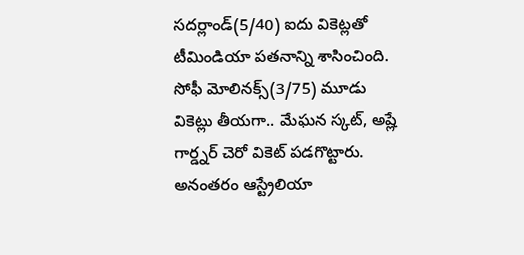సదర్లాండ్(5/40) ఐదు వికెట్లతో టీమిండియా పతనాన్ని శాసించింది. సోఫీ మోలినక్స్(3/75) మూడు వికెట్లు తీయగా.. మేఘన స్కట్, అష్లే గార్డ్నర్ చెరో వికెట్ పడగొట్టారు. అనంతరం ఆస్ట్రేలియా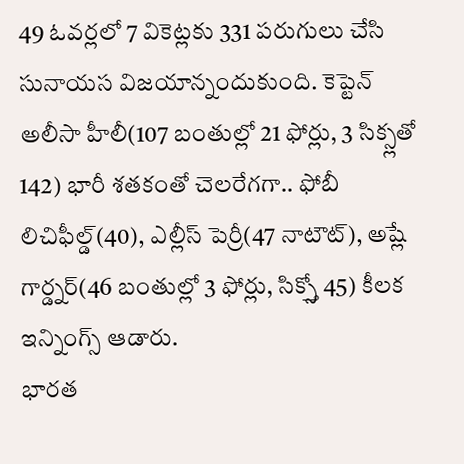49 ఓవర్లలో 7 వికెట్లకు 331 పరుగులు చేసి సునాయస విజయాన్నందుకుంది. కెప్టెన్ అలీసా హీలీ(107 బంతుల్లో 21 ఫోర్లు, 3 సిక్స్లతో 142) భారీ శతకంతో చెలరేగగా.. ఫోబీ లిచిఫీల్డ్(40), ఎల్లీస్ పెర్రీ(47 నాటౌట్), అష్లే గార్డ్నర్(46 బంతుల్లో 3 ఫోర్లు, సిక్స్తో 45) కీలక ఇన్నింగ్స్ ఆడారు.
భారత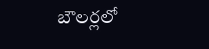బౌలర్లలో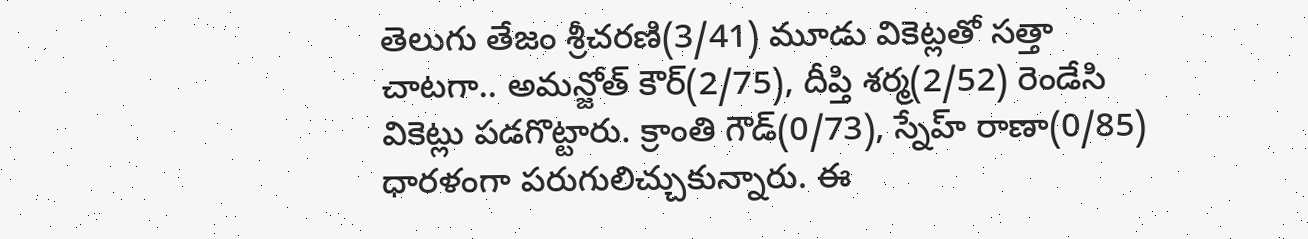తెలుగు తేజం శ్రీచరణి(3/41) మూడు వికెట్లతో సత్తా చాటగా.. అమన్జోత్ కౌర్(2/75), దీప్తి శర్మ(2/52) రెండేసి వికెట్లు పడగొట్టారు. క్రాంతి గౌడ్(0/73), స్నేహ్ రాణా(0/85) ధారళంగా పరుగులిచ్చుకున్నారు. ఈ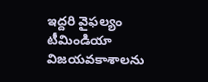ఇద్దరి వైఫల్యం టీమిండియా విజయవకాశాలను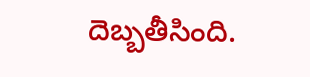దెబ్బతీసింది.